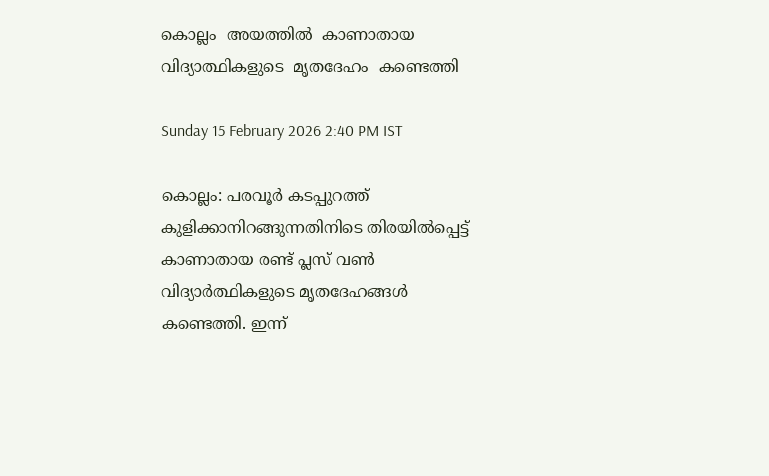കൊല്ലം  അയത്തിൽ  കാണാതായ  വിദ്യാ‌ത്ഥികളുടെ  മൃതദേഹം  കണ്ടെത്തി

Sunday 15 February 2026 2:40 PM IST

കൊല്ലം: പരവൂർ കടപ്പുറത്ത് കുളിക്കാനിറങ്ങുന്നതിനിടെ തിരയിൽപ്പെട്ട് കാണാതായ രണ്ട് പ്ലസ് വൺ വിദ്യാർത്ഥികളുടെ മൃതദേഹങ്ങൾ കണ്ടെത്തി. ഇന്ന്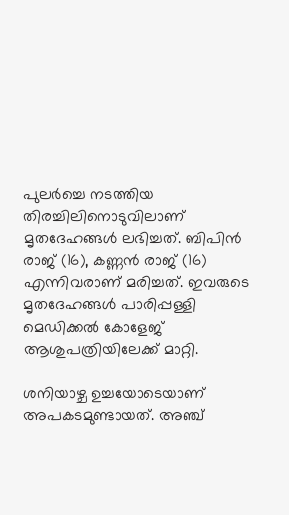പുലർച്ചെ നടത്തിയ തിരച്ചിലിനൊടുവിലാണ് മൃതദേഹങ്ങൾ ലഭിച്ചത്. ബിപിൻ രാജ് (16), കണ്ണൻ രാജ് (16) എന്നിവരാണ് മരിച്ചത്. ഇവരുടെ മൃതദേഹങ്ങൾ പാരിപ്പള്ളി മെഡിക്കൽ കോളേജ് ആശുപത്രിയിലേക്ക് മാറ്റി.

ശനിയാഴ്ച ഉച്ചയോടെയാണ് അപകടമുണ്ടായത്. അഞ്ച്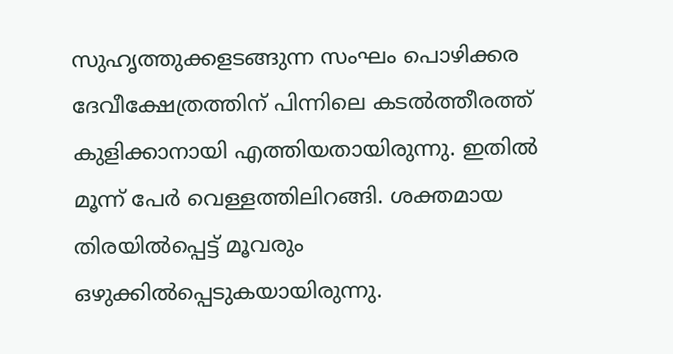സുഹൃത്തുക്കളടങ്ങുന്ന സംഘം പൊഴിക്കര ദേവീക്ഷേത്രത്തിന് പിന്നിലെ കടൽത്തീരത്ത് കുളിക്കാനായി എത്തിയതായിരുന്നു. ഇതിൽ മൂന്ന് പേർ വെള്ളത്തിലിറങ്ങി. ശക്തമായ തിരയിൽപ്പെട്ട് മൂവരും ഒഴുക്കിൽപ്പെടുകയായിരുന്നു.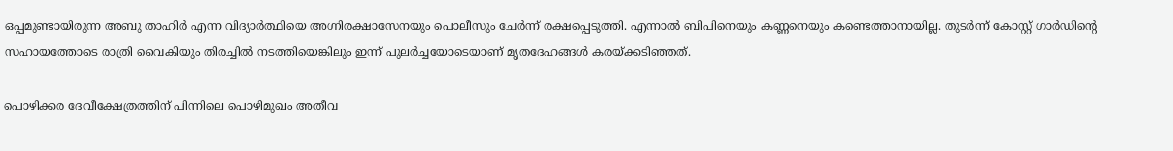ഒപ്പമുണ്ടായിരുന്ന അബു താഹിർ എന്ന വിദ്യാർത്ഥിയെ അഗ്നിരക്ഷാസേനയും പൊലീസും ചേർന്ന് രക്ഷപ്പെടുത്തി. എന്നാൽ ബിപിനെയും കണ്ണനെയും കണ്ടെത്താനായില്ല. തുടർന്ന് കോസ്റ്റ് ഗാർഡിന്റെ സഹായത്തോടെ രാത്രി വൈകിയും തിരച്ചിൽ നടത്തിയെങ്കിലും ഇന്ന് പുലർച്ചയോടെയാണ് മൃതദേഹങ്ങൾ കരയ്ക്കടിഞ്ഞത്.

പൊഴിക്കര ദേവീക്ഷേത്രത്തിന് പിന്നിലെ പൊഴിമുഖം അതീവ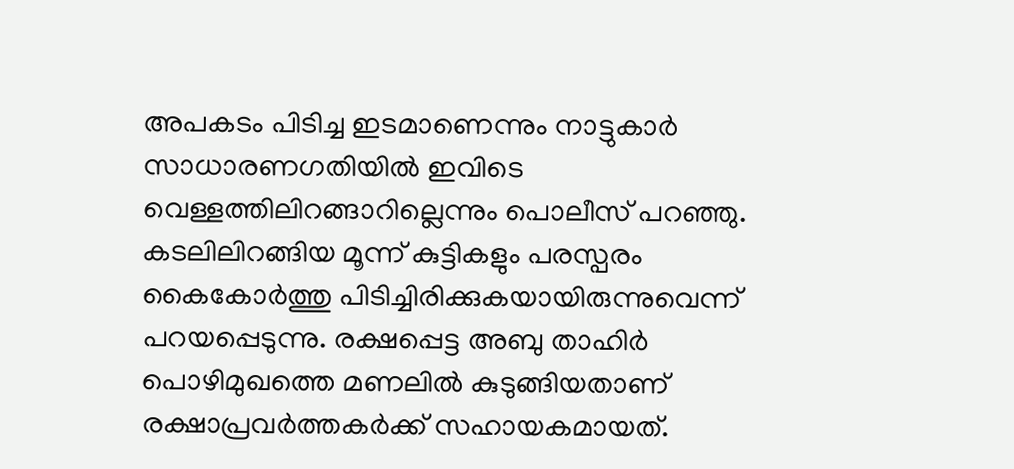അപകടം പിടിച്ച ഇടമാണെന്നും നാട്ടുകാർ സാധാരണഗതിയിൽ ഇവിടെ വെള്ളത്തിലിറങ്ങാറില്ലെന്നും പൊലീസ് പറഞ്ഞു. കടലിലിറങ്ങിയ മൂന്ന് കുട്ടികളും പരസ്പരം കൈകോർത്തു പിടിച്ചിരിക്കുകയായിരുന്നുവെന്ന് പറയപ്പെടുന്നു. രക്ഷപ്പെട്ട അബു താഹിർ പൊഴിമുഖത്തെ മണലിൽ കുടുങ്ങിയതാണ് രക്ഷാപ്രവർത്തകർക്ക് സഹായകമായത്.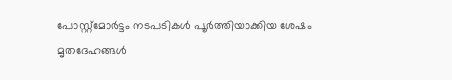പോസ്റ്റ്‌മോർട്ടം നടപടികൾ പൂർത്തിയാക്കിയ ശേഷം മൃതദേഹങ്ങൾ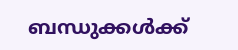ബന്ധുക്കൾക്ക്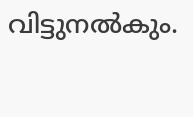വിട്ടുനൽകും.